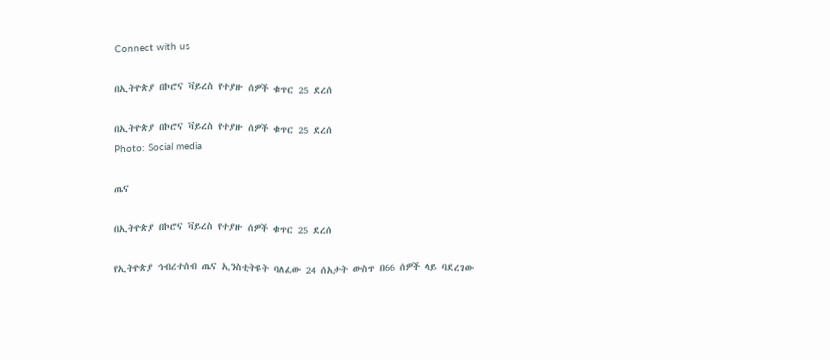Connect with us

በኢትዮጵያ በኮሮና ቫይረስ የተያዙ ሰዎች ቁጥር 25 ደረሰ

በኢትዮጵያ በኮሮና ቫይረስ የተያዙ ሰዎች ቁጥር 25 ደረሰ
Photo: Social media

ጤና

በኢትዮጵያ በኮሮና ቫይረስ የተያዙ ሰዎች ቁጥር 25 ደረሰ

የኢትዮጵያ ኅብረተሰብ ጤና ኢንስቲትዩት ባለፈው 24 ሰአታት ውስጥ በ66 ሰዎች ላይ ባደረገው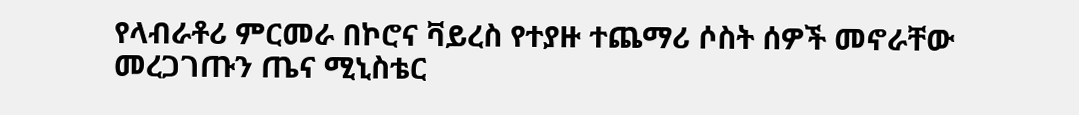የላብራቶሪ ምርመራ በኮሮና ቫይረስ የተያዙ ተጨማሪ ሶስት ሰዎች መኖራቸው መረጋገጡን ጤና ሚኒስቴር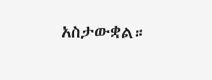አስታውቋል።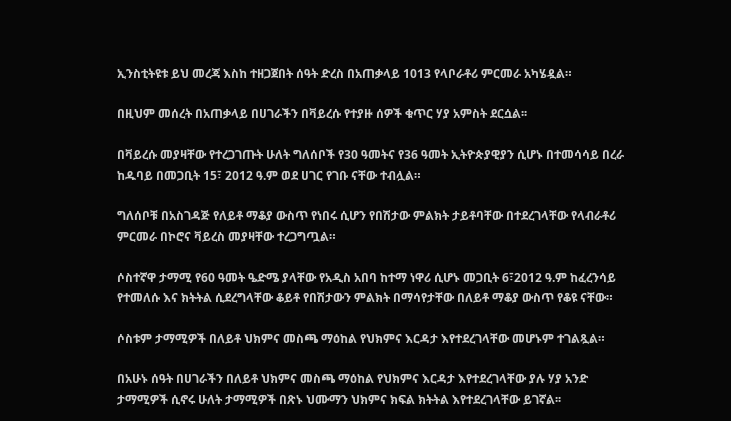ኢንስቲትዩቱ ይህ መረጃ እስከ ተዘጋጀበት ሰዓት ድረስ በአጠቃላይ 1013 የላቦራቶሪ ምርመራ አካሄዷል።

በዚህም መሰረት በአጠቃላይ በሀገራችን በቫይረሱ የተያዙ ሰዎች ቁጥር ሃያ አምስት ደርሷል፡፡

በቫይረሱ መያዛቸው የተረጋገጡት ሁለት ግለሰቦች የ30 ዓመትና የ36 ዓመት ኢትዮጵያዊያን ሲሆኑ በተመሳሳይ በረራ ከዱባይ በመጋቢት 15፣ 2012 ዓ.ም ወደ ሀገር የገቡ ናቸው ተብሏል።

ግለሰቦቹ በአስገዳጅ የለይቶ ማቆያ ውስጥ የነበሩ ሲሆን የበሽታው ምልክት ታይቶባቸው በተደረገላቸው የላብራቶሪ ምርመራ በኮሮና ቫይረስ መያዛቸው ተረጋግጧል።

ሶስተኛዋ ታማሚ የ60 ዓመት ዔድሜ ያላቸው የአዲስ አበባ ከተማ ነዋሪ ሲሆኑ መጋቢት 6፣2012 ዓ.ም ከፈረንሳይ የተመለሱ እና ክትትል ሲደረግላቸው ቆይቶ የበሽታውን ምልክት በማሳየታቸው በለይቶ ማቆያ ውስጥ የቆዩ ናቸው።

ሶስቱም ታማሚዎች በለይቶ ህክምና መስጫ ማዕከል የህክምና እርዳታ እየተደረገላቸው መሆኑም ተገልጿል።

በአሁኑ ሰዓት በሀገራችን በለይቶ ህክምና መስጫ ማዕከል የህክምና እርዳታ እየተደረገላቸው ያሉ ሃያ አንድ ታማሚዎች ሲኖሩ ሁለት ታማሚዎች በጽኑ ህሙማን ህክምና ክፍል ክትትል እየተደረገላቸው ይገኛል፡፡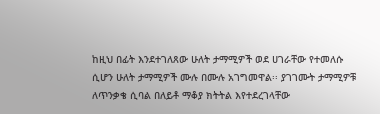ከዚህ በፊት እንደተገለጸው ሁለት ታማሚዎች ወደ ሀገራቸው የተመለሱ ሲሆን ሁለት ታማሚዎች ሙሉ በሙሉ አገግመዋል፡፡ ያገገሙት ታማሚዎቹ ለጥንቃቄ ሲባል በለይቶ ማቆያ ክትትል እየተደረገላቸው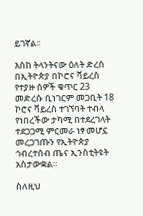ይገኛል፡፡

እስከ ትላንትናው ዕለት ድረስ በኢትዮጵያ በኮሮና ቫይረስ የተያዙ ሰዎች ቁጥር 23 መድረሱ ቢነገርም መጋቢት 18 ኮሮና ቫይረስ ተገኘባት ተብላ የነበረችው ታካሚ በተደረገላት ተደጋጋሚ ምርመራ ነፃ መሆኗ መረጋገጡን የኢትዮጵያ ኅብረተሰብ ጤና ኢንስቲትዩት አስታውቋል።

ስለዚህ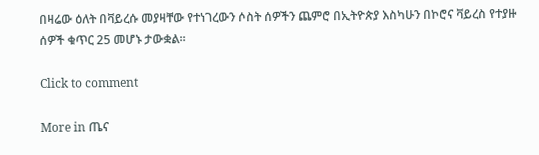በዛሬው ዕለት በቫይረሱ መያዛቸው የተነገረውን ሶስት ሰዎችን ጨምሮ በኢትዮጵያ እስካሁን በኮሮና ቫይረስ የተያዙ ሰዎች ቁጥር 25 መሆኑ ታውቋል።

Click to comment

More in ጤና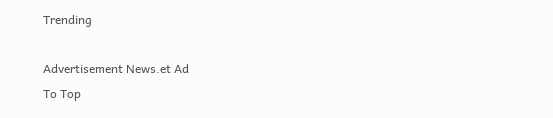Trending

Advertisement News.et Ad
To Top